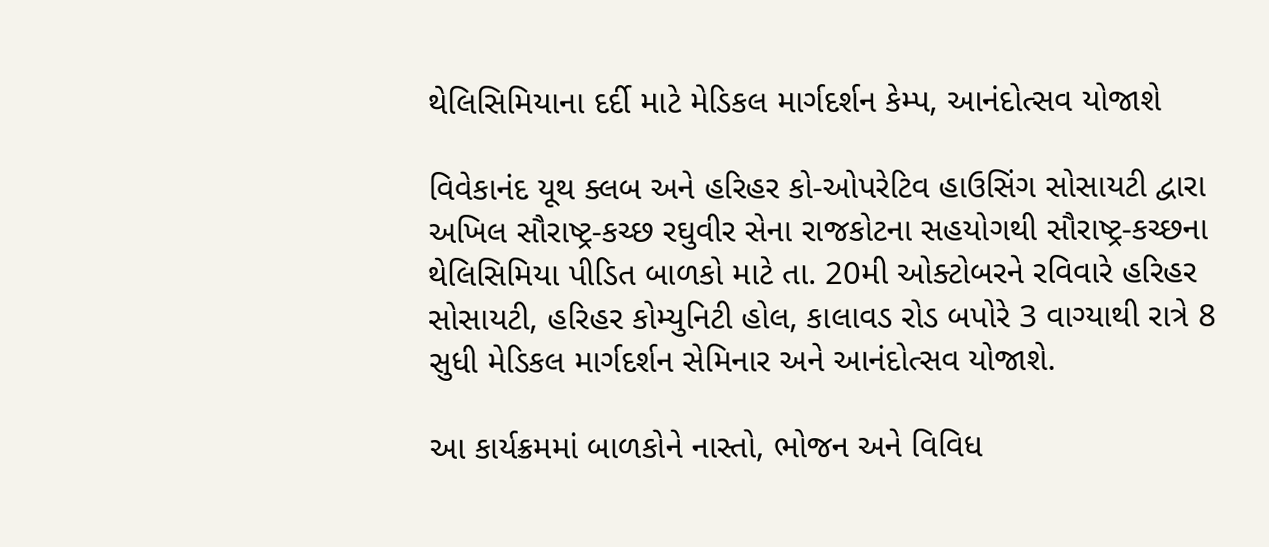થેલિસિમિયાના દર્દી માટે મેડિકલ માર્ગદર્શન કેમ્પ, આનંદોત્સવ યોજાશે

વિવેકાનંદ યૂથ ક્લબ અને હરિહર કો-ઓપરેટિવ હાઉસિંગ સોસાયટી દ્વારા અખિલ સૌરાષ્ટ્ર-કચ્છ રઘુવીર સેના રાજકોટના સહયોગથી સૌરાષ્ટ્ર-કચ્છના થેલિસિમિયા પીડિત બાળકો માટે તા. 20મી ઓક્ટોબરને રવિવારે હરિહર સોસાયટી, હરિહર કોમ્યુનિટી હોલ, કાલાવડ રોડ બપોરે 3 વાગ્યાથી રાત્રે 8 સુધી મેડિકલ માર્ગદર્શન સેમિનાર અને આનંદોત્સવ યોજાશે.

આ કાર્યક્રમમાં બાળકોને નાસ્તો, ભોજન અને વિવિધ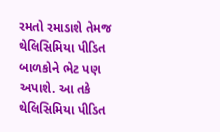રમતો રમાડાશે તેમજ થેલિસિમિયા પીડિત બાળકોને ભેટ પણ અપાશે. આ તકે થેલિસિમિયા પીડિત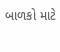બાળકો માટે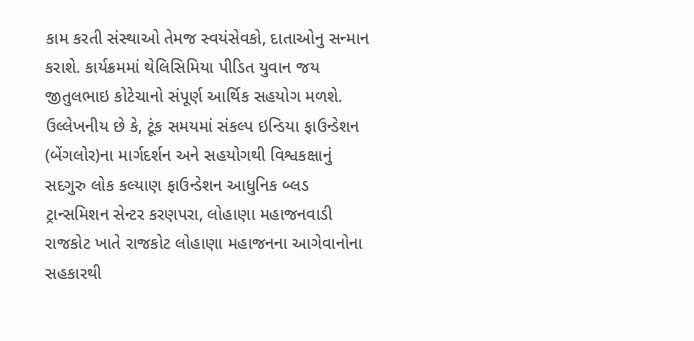કામ કરતી સંસ્થાઓ તેમજ સ્વયંસેવકો, દાતાઓનુ સન્માન કરાશે. કાર્યક્રમમાં થેલિસિમિયા પીડિત યુવાન જય જીતુલભાઇ કોટેચાનો સંપૂર્ણ આર્થિક સહયોગ મળશે. ઉલ્લેખનીય છે કે, ટૂંક સમયમાં સંકલ્પ ઇન્ડિયા ફાઉન્ડેશન (બેંગલોર)ના માર્ગદર્શન અને સહયોગથી વિશ્વકક્ષાનું સદગુરુ લોક કલ્યાણ ફાઉન્ડેશન આધુનિક બ્લડ ટ્રાન્સમિશન સેન્ટર કરણપરા, લોહાણા મહાજનવાડી રાજકોટ ખાતે રાજકોટ લોહાણા મહાજનના આગેવાનોના સહકારથી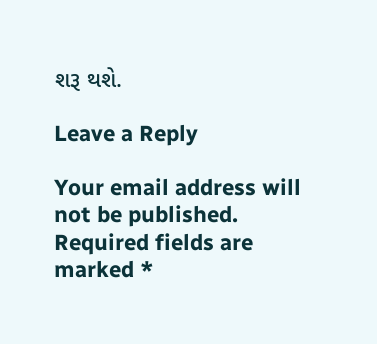શરૂ થશે.

Leave a Reply

Your email address will not be published. Required fields are marked *